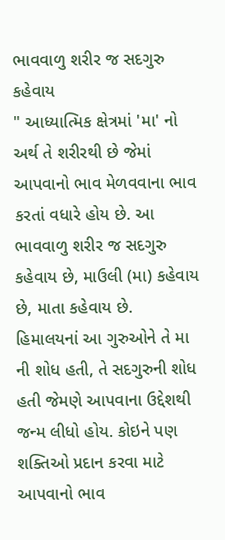ભાવવાળુ શરીર જ સદગુરુ કહેવાય
" આધ્યાત્મિક ક્ષેત્રમાં 'મા' નો અર્થ તે શરીરથી છે જેમાં આપવાનો ભાવ મેળવવાના ભાવ કરતાં વધારે હોય છે. આ ભાવવાળુ શરીર જ સદગુરુ કહેવાય છે, માઉલી (મા) કહેવાય છે, માતા કહેવાય છે.
હિમાલયનાં આ ગુરુઓને તે મા ની શોધ હતી, તે સદગુરુની શોધ હતી જેમણે આપવાના ઉદ્દેશથી જન્મ લીધો હોય. કોઇને પણ શક્તિઓ પ્રદાન કરવા માટે આપવાનો ભાવ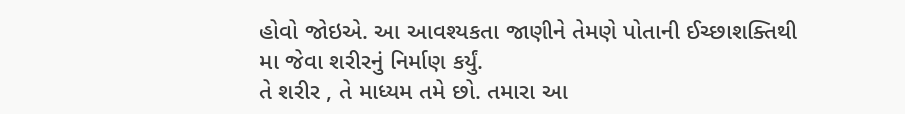હોવો જોઇએ. આ આવશ્યકતા જાણીને તેમણે પોતાની ઈચ્છાશક્તિથી મા જેવા શરીરનું નિર્માણ કર્યું.
તે શરીર , તે માધ્યમ તમે છો. તમારા આ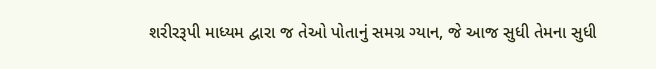શરીરરૂપી માધ્યમ દ્વારા જ તેઓ પોતાનું સમગ્ર ગ્યાન, જે આજ સુધી તેમના સુધી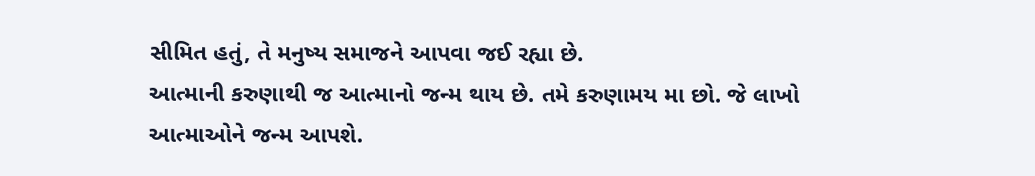સીમિત હતું, તે મનુષ્ય સમાજને આપવા જઈ રહ્યા છે.
આત્માની કરુણાથી જ આત્માનો જન્મ થાય છે. તમે કરુણામય મા છો. જે લાખો આત્માઓને જન્મ આપશે.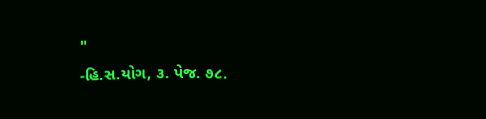"
-હિ.સ.યોગ, ૩. પેજ. ૭૮.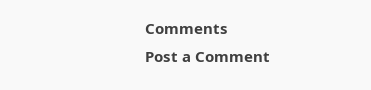Comments
Post a Comment